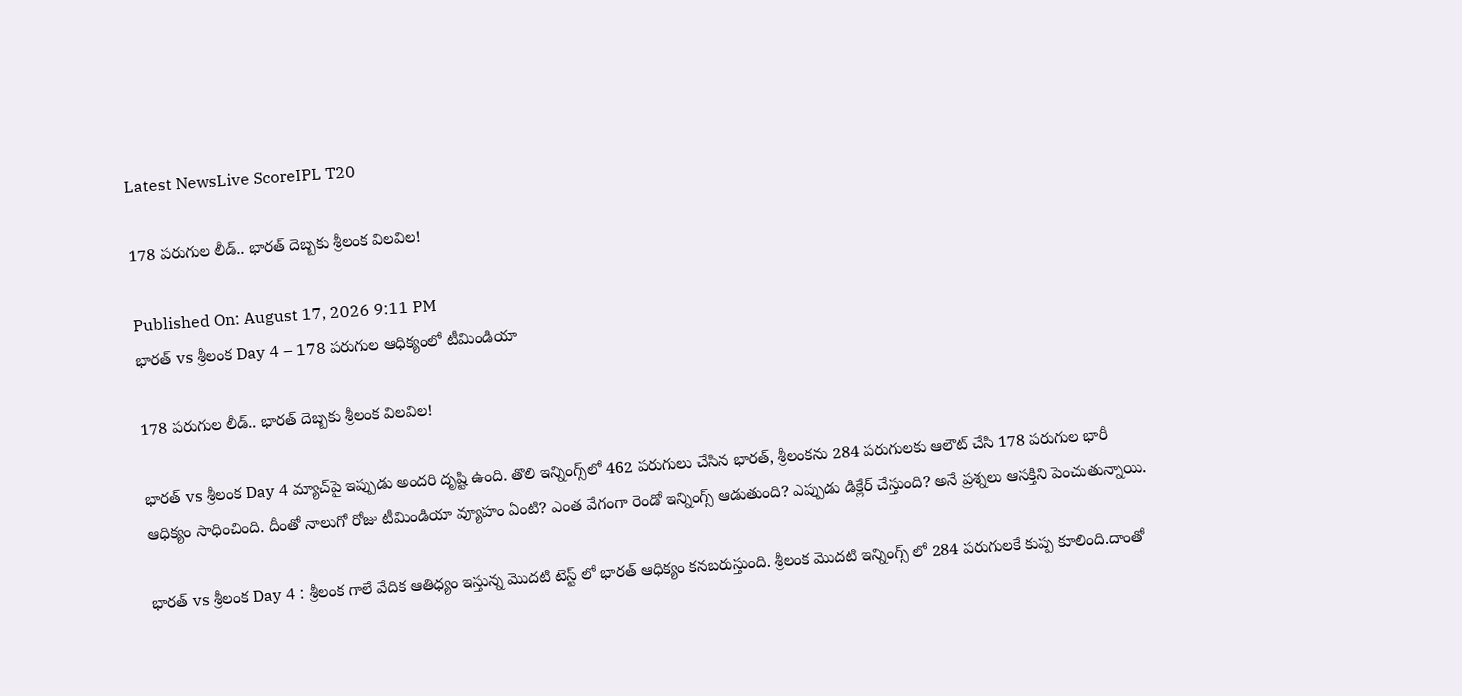Latest NewsLive ScoreIPL T20

178 పరుగుల లీడ్.. భారత్ దెబ్బకు శ్రీలంక విలవిల!

Published On: August 17, 2026 9:11 PM
భారత్ vs శ్రీలంక Day 4 – 178 పరుగుల ఆధిక్యంలో టీమిండియా

178 పరుగుల లీడ్.. భారత్ దెబ్బకు శ్రీలంక విలవిల!

భారత్ vs శ్రీలంక Day 4 మ్యాచ్‌పై ఇప్పుడు అందరి దృష్టి ఉంది. తొలి ఇన్నింగ్స్‌లో 462 పరుగులు చేసిన భారత్, శ్రీలంకను 284 పరుగులకు ఆలౌట్ చేసి 178 పరుగుల భారీ ఆధిక్యం సాధించింది. దీంతో నాలుగో రోజు టీమిండియా వ్యూహం ఏంటి? ఎంత వేగంగా రెండో ఇన్నింగ్స్ ఆడుతుంది? ఎప్పుడు డిక్లేర్ చేస్తుంది? అనే ప్రశ్నలు ఆసక్తిని పెంచుతున్నాయి.

భారత్ vs శ్రీలంక Day 4 : శ్రీలంక గాలే వేదిక ఆతిధ్యం ఇస్తున్న మొదటి టెస్ట్ లో భారత్ ఆధిక్యం కనబరుస్తుంది. శ్రీలంక మొదటి ఇన్నింగ్స్ లో 284 పరుగులకే కుప్ప కూలింది.దాంతో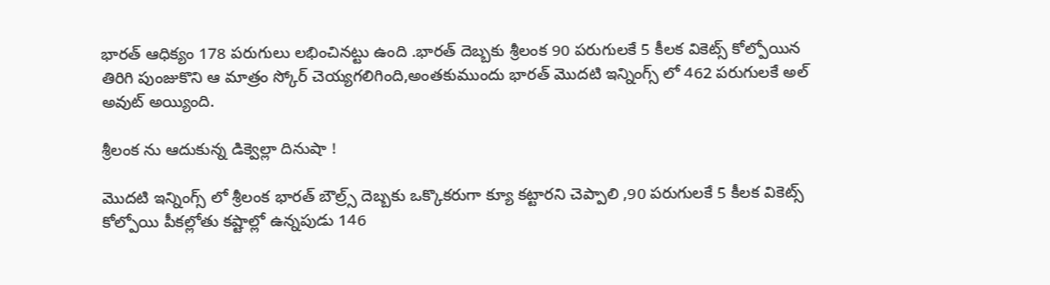భారత్ ఆధిక్యం 178 పరుగులు లభించినట్టు ఉంది .భారత్ దెబ్బకు శ్రీలంక 90 పరుగులకే 5 కీలక వికెట్స్ కోల్పోయిన తిరిగి పుంజుకొని ఆ మాత్రం స్కోర్ చెయ్యగలిగింది,అంతకుముందు భారత్ మొదటి ఇన్నింగ్స్ లో 462 పరుగులకే అల్ అవుట్ అయ్యింది.

శ్రీలంక ను ఆదుకున్న డిక్వెల్లా దినుషా !

మొదటి ఇన్నింగ్స్ లో శ్రీలంక భారత్ బౌల్ర్స్ దెబ్బకు ఒక్కొకరుగా క్యూ కట్టారని చెప్పాలి ,90 పరుగులకే 5 కీలక వికెట్స్ కోల్పోయి పీకల్లోతు కష్టాల్లో ఉన్నపుడు 146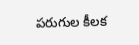పరుగుల కీలక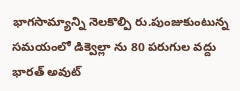భాగసామ్యాన్ని నెలకొల్పి రు.పుంజుకుంటున్న సమయంలో డిక్వెల్లా ను 80 పరుగుల వద్దు భారత్ అవుట్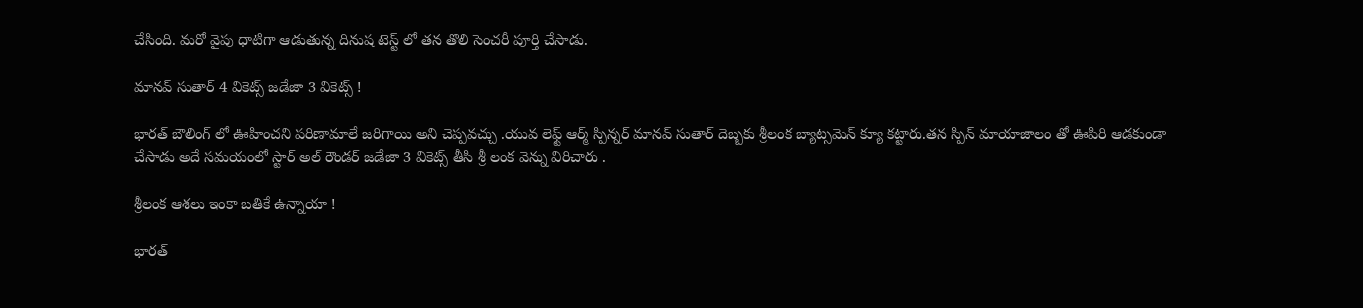చేసింది. మరో వైపు ధాటిగా ఆడుతున్న దినుష టెస్ట్ లో తన తొలి సెంచరీ పూర్తి చేసాడు.

మానవ్ సుతార్ 4 వికెట్స్ జడేజా 3 వికెట్స్ !

భారత్ బౌలింగ్ లో ఊహించని పరిణామాలే జరిగాయి అని చెప్పవచ్చు .యువ లెఫ్ట్ ఆర్మ్ స్పిన్నర్ మానవ్ సుతార్ దెబ్బకు శ్రీలంక బ్యాట్సమెన్ క్యూ కట్టారు.తన స్పిన్ మాయాజాలం తో ఊపిరి ఆడకుండా చేసాడు అదే సమయంలో స్టార్ అల్ రౌండర్ జడేజా 3 వికెట్స్ తీసి శ్రీ లంక వెన్ను విరిచారు .

శ్రీలంక ఆశలు ఇంకా బతికే ఉన్నాయా !

భారత్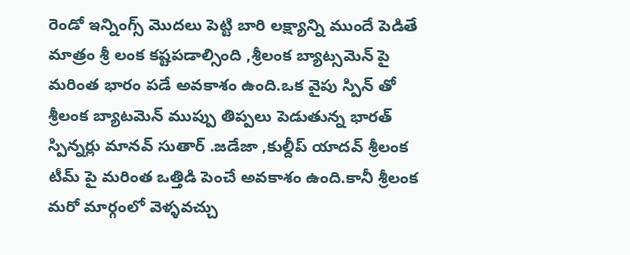రెండో ఇన్నింగ్స్ మొదలు పెట్టి బారి లక్ష్యాన్ని ముందే పెడితే మాత్రం శ్రీ లంక కష్టపడాల్సింది ,శ్రీలంక బ్యాట్సమెన్ పై మరింత భారం పడే అవకాశం ఉంది.ఒక వైపు స్పిన్ తో శ్రీలంక బ్యాటమెన్ ముప్పు తిప్పలు పెడుతున్న భారత్ స్పిన్నర్లు మానవ్ సుతార్ .జడేజా ,కుల్దీప్ యాదవ్ శ్రీలంక టీమ్ పై మరింత ఒత్తిడి పెంచే అవకాశం ఉంది.కానీ శ్రీలంక మరో మార్గంలో వెళ్ళవచ్చు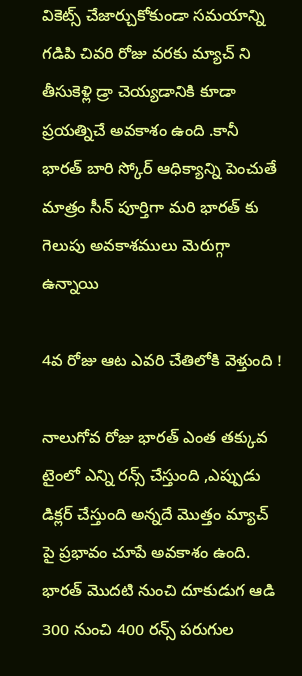వికెట్స్ చేజార్చుకోకుండా సమయాన్ని గడిపి చివరి రోజు వరకు మ్యాచ్ ని తీసుకెళ్లి డ్రా చెయ్యడానికి కూడా ప్రయత్నిచే అవకాశం ఉంది .కానీ భారత్ బారి స్కోర్ ఆధిక్యాన్ని పెంచుతే మాత్రం సీన్ పూర్తిగా మరి భారత్ కు గెలుపు అవకాశములు మెరుగ్గా ఉన్నాయి

4వ రోజు ఆట ఎవరి చేతిలోకి వెళ్తుంది !

నాలుగోవ రోజు భారత్ ఎంత తక్కువ టైంలో ఎన్ని రన్స్ చేస్తుంది ,ఎప్పుడు డిక్లర్ చేస్తుంది అన్నదే మొత్తం మ్యాచ్ పై ప్రభావం చూపే అవకాశం ఉంది. భారత్ మొదటి నుంచి దూకుడుగ ఆడి 300 నుంచి 400 రన్స్ పరుగుల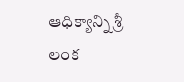ఆధిక్యాన్ని శ్రీ లంక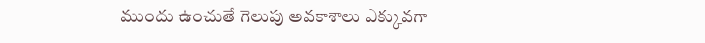ముందు ఉంచుతే గెలుపు అవకాశాలు ఎక్కువగా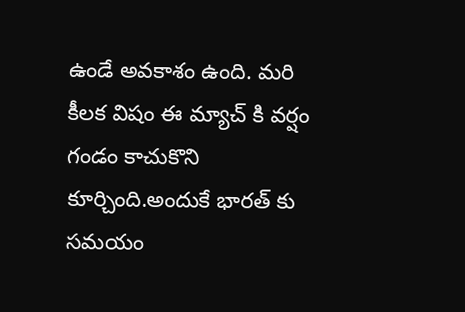ఉండే అవకాశం ఉంది. మరి కీలక విషం ఈ మ్యాచ్ కి వర్షం గండం కాచుకొని కూర్చింది.అందుకే భారత్ కు సమయం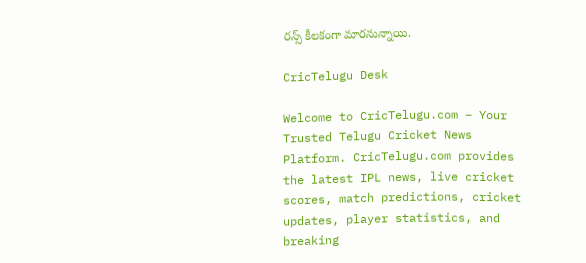రన్స్ కీలకంగా మారనున్నాయి.

CricTelugu Desk

Welcome to CricTelugu.com – Your Trusted Telugu Cricket News Platform. CricTelugu.com provides the latest IPL news, live cricket scores, match predictions, cricket updates, player statistics, and breaking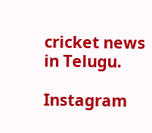cricket news in Telugu.

Instagram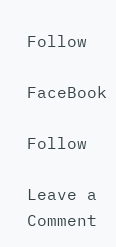Follow

FaceBook

Follow

Leave a Comment